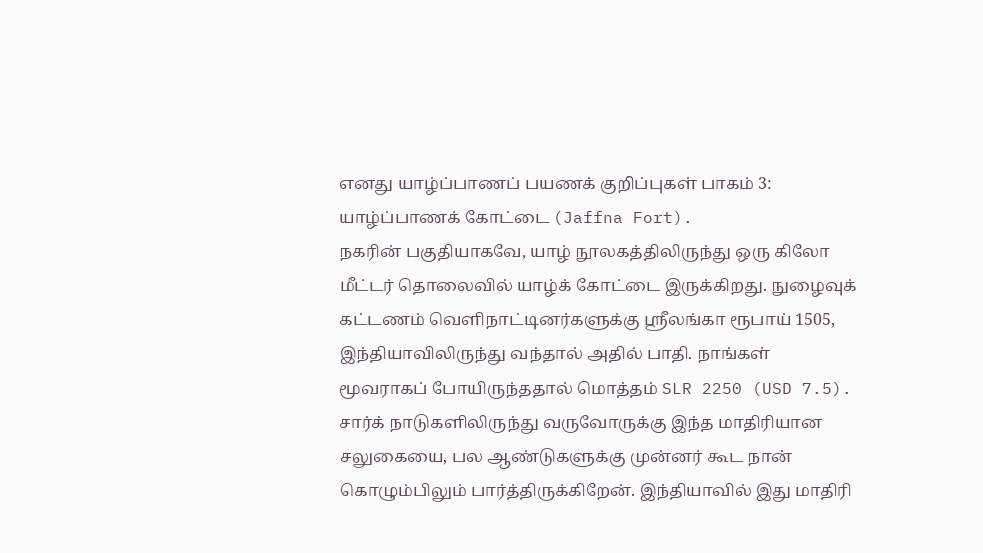எனது யாழ்ப்பாணப் பயணக் குறிப்புகள் பாகம் 3: யாழ்ப்பாணக் கோட்டை (Jaffna Fort).
நகரின் பகுதியாகவே, யாழ் நூலகத்திலிருந்து ஒரு கிலோ மீட்டர் தொலைவில் யாழ்க் கோட்டை இருக்கிறது. நுழைவுக் கட்டணம் வெளிநாட்டினர்களுக்கு ஶ்ரீலங்கா ரூபாய் 1505, இந்தியாவிலிருந்து வந்தால் அதில் பாதி. நாங்கள் மூவராகப் போயிருந்ததால் மொத்தம் SLR 2250 (USD 7.5). சார்க் நாடுகளிலிருந்து வருவோருக்கு இந்த மாதிரியான சலுகையை, பல ஆண்டுகளுக்கு முன்னர் கூட நான் கொழும்பிலும் பார்த்திருக்கிறேன். இந்தியாவில் இது மாதிரி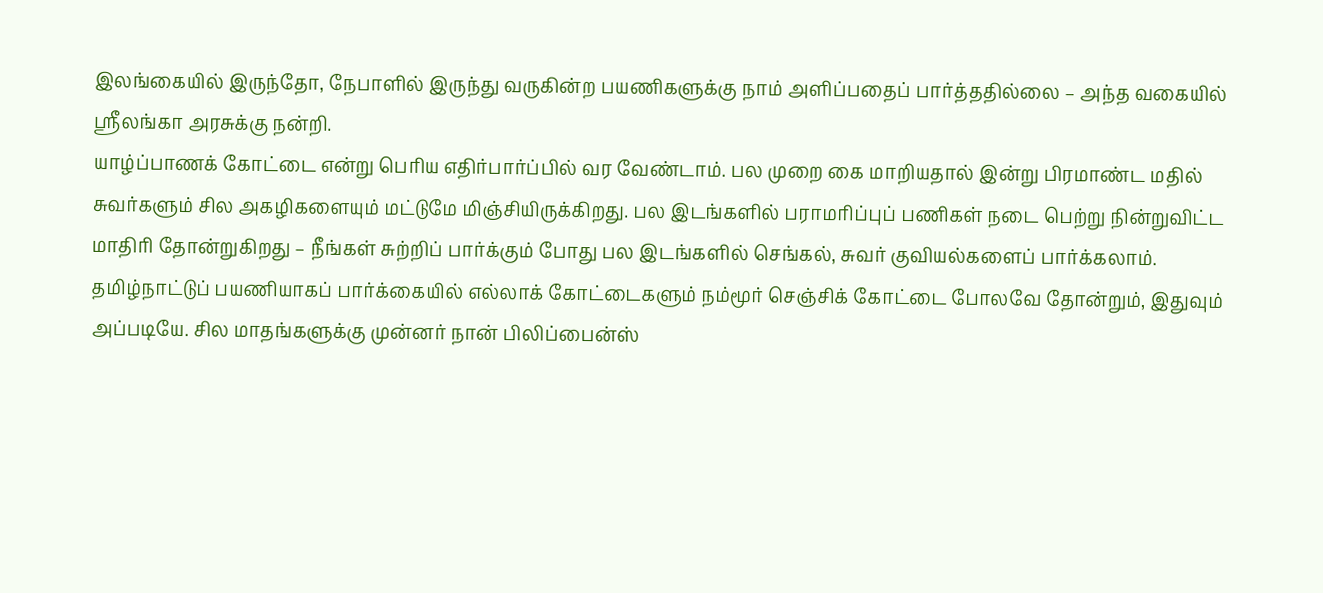இலங்கையில் இருந்தோ, நேபாளில் இருந்து வருகின்ற பயணிகளுக்கு நாம் அளிப்பதைப் பார்த்ததில்லை – அந்த வகையில் ஶ்ரீலங்கா அரசுக்கு நன்றி.
யாழ்ப்பாணக் கோட்டை என்று பெரிய எதிர்பார்ப்பில் வர வேண்டாம். பல முறை கை மாறியதால் இன்று பிரமாண்ட மதில் சுவர்களும் சில அகழிகளையும் மட்டுமே மிஞ்சியிருக்கிறது. பல இடங்களில் பராமரிப்புப் பணிகள் நடை பெற்று நின்றுவிட்ட மாதிரி தோன்றுகிறது – நீங்கள் சுற்றிப் பார்க்கும் போது பல இடங்களில் செங்கல், சுவர் குவியல்களைப் பார்க்கலாம்.
தமிழ்நாட்டுப் பயணியாகப் பார்க்கையில் எல்லாக் கோட்டைகளும் நம்மூர் செஞ்சிக் கோட்டை போலவே தோன்றும், இதுவும் அப்படியே. சில மாதங்களுக்கு முன்னர் நான் பிலிப்பைன்ஸ்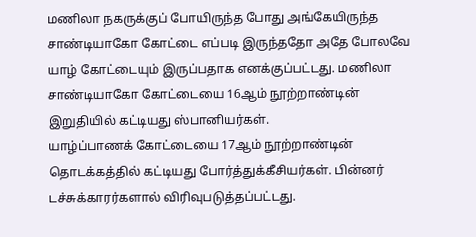மணிலா நகருக்குப் போயிருந்த போது அங்கேயிருந்த சாண்டியாகோ கோட்டை எப்படி இருந்ததோ அதே போலவே யாழ் கோட்டையும் இருப்பதாக எனக்குப்பட்டது. மணிலா சாண்டியாகோ கோட்டையை 16ஆம் நூற்றாண்டின் இறுதியில் கட்டியது ஸ்பானியர்கள்.
யாழ்ப்பாணக் கோட்டையை 17ஆம் நூற்றாண்டின் தொடக்கத்தில் கட்டியது போர்த்துக்கீசியர்கள். பின்னர் டச்சுக்காரர்களால் விரிவுபடுத்தப்பட்டது.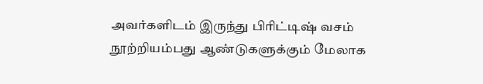அவர்களிடம் இருந்து பிரிட்டிஷ் வசம் நூற்றியம்பது ஆண்டுகளுக்கும் மேலாக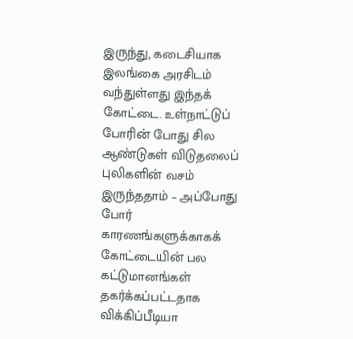இருந்து, கடைசியாக இலங்கை அரசிடம் வந்துள்ளது இந்தக் கோட்டை. உள்நாட்டுப் போரின் போது சில ஆண்டுகள் விடுதலைப் புலிகளின் வசம் இருந்ததாம் – அப்போது போர் காரணங்களுக்காகக் கோட்டையின் பல கட்டுமானங்கள் தகர்க்கப்பட்டதாக விக்கிப்பீடியா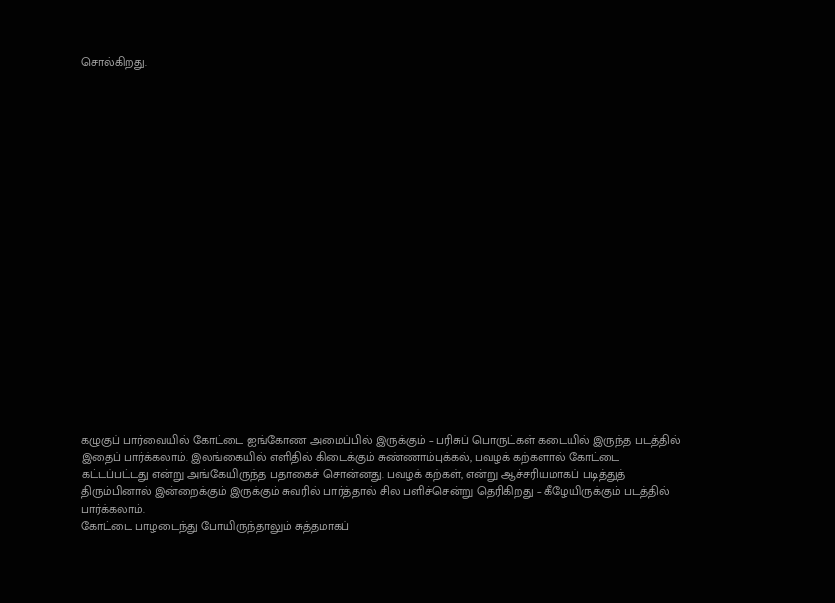சொல்கிறது.





















கழுகுப் பார்வையில் கோட்டை ஐங்கோண அமைப்பில் இருக்கும் – பரிசுப் பொருட்கள் கடையில் இருந்த படத்தில் இதைப் பார்க்கலாம். இலங்கையில் எளிதில் கிடைக்கும் சுண்ணாம்புக்கல், பவழக் கற்களால் கோட்டை கட்டப்பட்டது என்று அங்கேயிருந்த பதாகைச் சொன்னது. பவழக் கற்கள், என்று ஆச்சரியமாகப் படித்துத் திரும்பினால் இன்றைக்கும் இருக்கும் சுவரில் பார்த்தால் சில பளிச்சென்று தெரிகிறது – கீழேயிருக்கும் படத்தில் பார்க்கலாம்.
கோட்டை பாழடைந்து போயிருந்தாலும் சுத்தமாகப்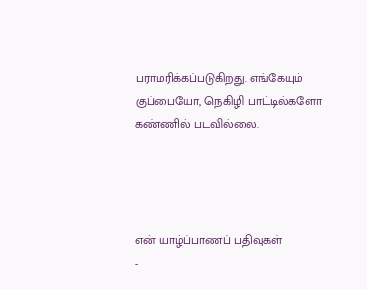பராமரிக்கப்படுகிறது. எங்கேயும் குப்பையோ, நெகிழி பாட்டில்களோ கண்ணில் படவில்லை.




என் யாழ்ப்பாணப் பதிவுகள்
-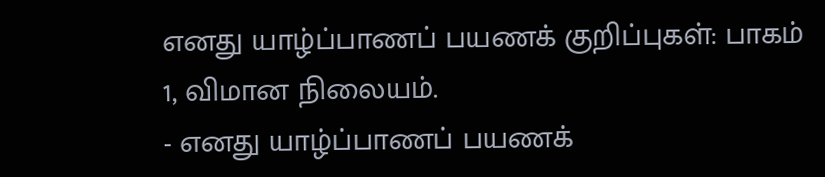எனது யாழ்ப்பாணப் பயணக் குறிப்புகள்: பாகம் 1, விமான நிலையம்.
- எனது யாழ்ப்பாணப் பயணக்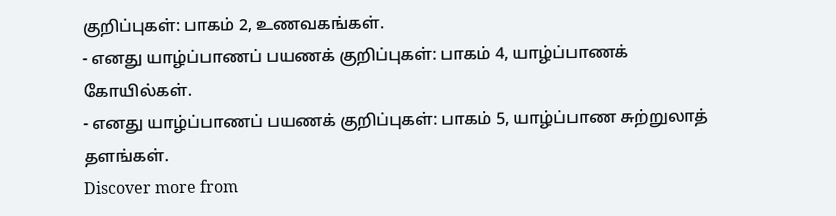குறிப்புகள்: பாகம் 2, உணவகங்கள்.
- எனது யாழ்ப்பாணப் பயணக் குறிப்புகள்: பாகம் 4, யாழ்ப்பாணக் கோயில்கள்.
- எனது யாழ்ப்பாணப் பயணக் குறிப்புகள்: பாகம் 5, யாழ்ப்பாண சுற்றுலாத் தளங்கள்.
Discover more from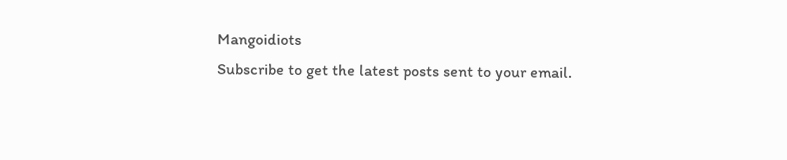Mangoidiots
Subscribe to get the latest posts sent to your email.